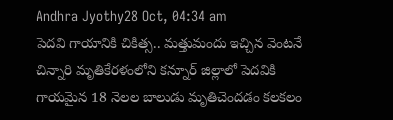Andhra Jyothy28 Oct, 04:34 am
పెదవి గాయానికి చికిత్స.. మత్తుమందు ఇచ్చిన వెంటనే చిన్నారి మృతికేరళంలోని కన్నూర్ జిల్లాలో పెదవికి గాయమైన 18 నెలల బాలుడు మృతిచెందడం కలకలం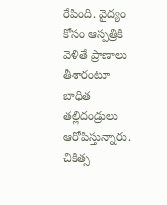రేపింది. వైద్యం కోసం ఆస్పత్రికి వెళితే ప్రాణాలు తీశారంటూ బాధిత తల్లిదండ్రులు ఆరోపిస్తున్నారు. చికిత్స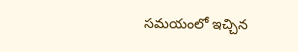సమయంలో ఇచ్చిన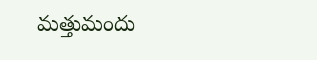మత్తుమందు